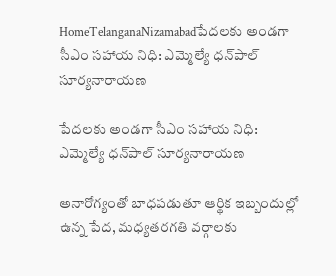HomeTelanganaNizamabadపేదలకు అండగా సీఎం సహాయ నిధి: ఎమ్మెల్యే ధన్‌పాల్ సూర్యనారాయణ

పేదలకు అండగా సీఎం సహాయ నిధి: ఎమ్మెల్యే ధన్‌పాల్ సూర్యనారాయణ

అనారోగ్యంతో బాధపడుతూ ఆర్థిక ఇబ్బందుల్లో ఉన్న పేద, మధ్యతరగతి వర్గాలకు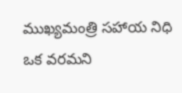ముఖ్యమంత్రి సహాయ నిధి ఒక వరమని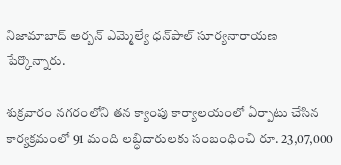నిజామాబాద్ అర్బన్ ఎమ్మెల్యే ధన్‌పాల్ సూర్యనారాయణ పేర్కొన్నారు.

శుక్రవారం నగరంలోని తన క్యాంపు కార్యాలయంలో ఏర్పాటు చేసిన కార్యక్రమంలో 91 మంది లబ్ధిదారులకు సంబంధించి రూ. 23,07,000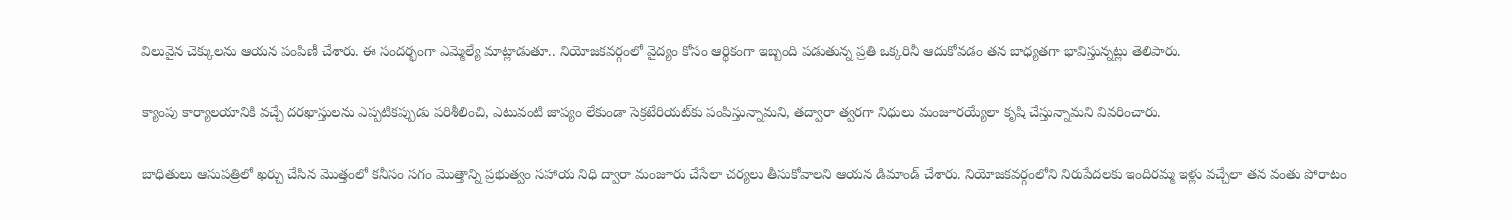విలువైన చెక్కులను ఆయన పంపిణీ చేశారు. ఈ సందర్భంగా ఎమ్మెల్యే మాట్లాడుతూ.. నియోజకవర్గంలో వైద్యం కోసం ఆర్థికంగా ఇబ్బంది పడుతున్న ప్రతి ఒక్కరినీ ఆదుకోవడం తన బాధ్యతగా భావిస్తున్నట్లు తెలిపారు.

క్యాంపు కార్యాలయానికి వచ్చే దరఖాస్తులను ఎప్పటికప్పుడు పరిశీలించి, ఎటువంటి జాప్యం లేకుండా సెక్రటేరియట్‌కు పంపిస్తున్నామని, తద్వారా త్వరగా నిధులు మంజూరయ్యేలా కృషి చేస్తున్నామని వివరించారు.

బాధితులు ఆసుపత్రిలో ఖర్చు చేసిన మొత్తంలో కనీసం సగం మొత్తాన్ని ప్రభుత్వం సహాయ నిధి ద్వారా మంజూరు చేసేలా చర్యలు తీసుకోవాలని ఆయన డిమాండ్ చేశారు. నియోజకవర్గంలోని నిరుపేదలకు ఇందిరమ్మ ఇళ్లు వచ్చేలా తన వంతు పోరాటం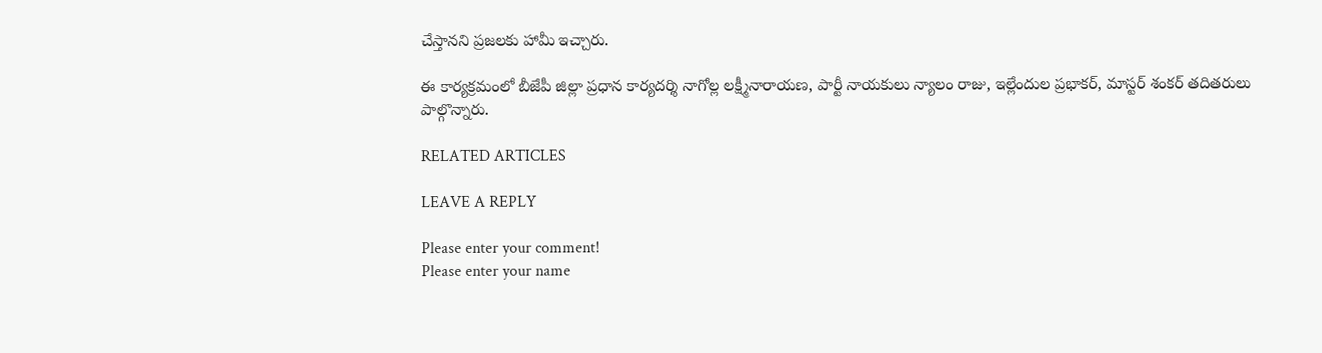చేస్తానని ప్రజలకు హామీ ఇచ్చారు.

ఈ కార్యక్రమంలో బీజేపీ జిల్లా ప్రధాన కార్యదర్శి నాగోల్ల లక్ష్మీనారాయణ, పార్టీ నాయకులు న్యాలం రాజు, ఇల్లేందుల ప్రభాకర్, మాస్టర్ శంకర్ తదితరులు పాల్గొన్నారు.

RELATED ARTICLES

LEAVE A REPLY

Please enter your comment!
Please enter your name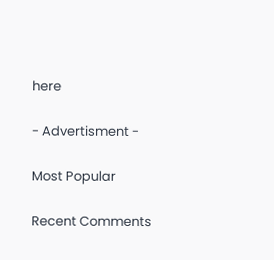here

- Advertisment -

Most Popular

Recent Comments